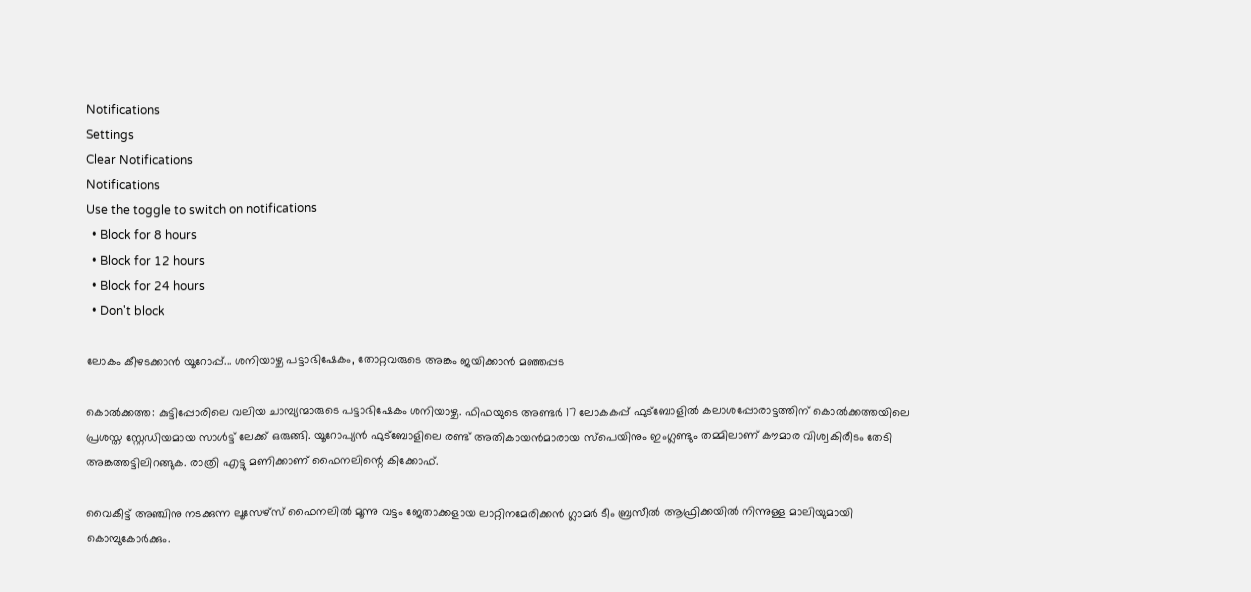Notifications
Settings
Clear Notifications
Notifications
Use the toggle to switch on notifications
  • Block for 8 hours
  • Block for 12 hours
  • Block for 24 hours
  • Don't block

ലോകം കീഴടക്കാന്‍ യൂറോപ്പ്... ശനിയാഴ്ച പട്ടാഭിഷേകം, തോറ്റവരുടെ അങ്കം ജയിക്കാന്‍ മഞ്ഞപ്പട

കൊല്‍ക്കത്ത: കുട്ടിപ്പോരിലെ വലിയ ചാമ്പ്യന്മാരുടെ പട്ടാഭിഷേകം ശനിയാഴ്ച. ഫിഫയുടെ അണ്ടര്‍ 17 ലോകകപ്പ് ഫുട്‌ബോളില്‍ കലാശപ്പോരാട്ടത്തിന് കൊല്‍ക്കത്തയിലെ പ്രശസ്ത സ്റ്റേഡിയമായ സാള്‍ട്ട് ലേക്ക് ഒരുങ്ങി. യൂറോപ്യന്‍ ഫുട്‌ബോളിലെ രണ്ട് അതികായന്‍മാരായ സ്‌പെയിനും ഇംഗ്ലണ്ടും തമ്മിലാണ് കൗമാര വിശ്വകിരീടം തേടി അങ്കത്തട്ടിലിറങ്ങുക. രാത്രി എട്ടു മണിക്കാണ് ഫൈനലിന്റെ കിക്കോഫ്.

വൈകീട്ട് അഞ്ചിനു നടക്കുന്ന ലൂസേഴ്‌സ് ഫൈനലില്‍ മൂന്നു വട്ടം ജേതാക്കളായ ലാറ്റിനമേരിക്കന്‍ ഗ്ലാമര്‍ ടീം ബ്രസീല്‍ ആഫ്രിക്കയില്‍ നിന്നുള്ള മാലിയുമായി കൊമ്പുകോര്‍ക്കും.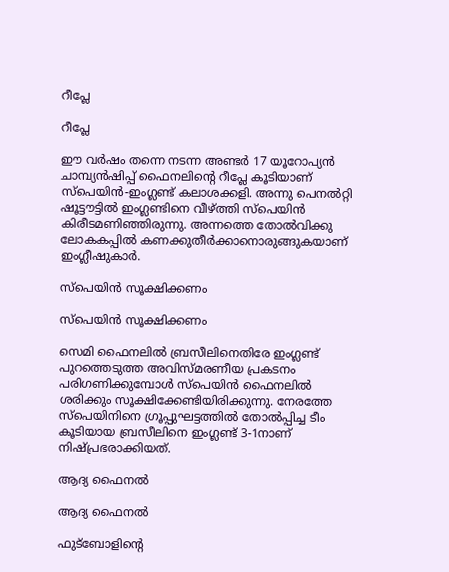റീപ്ലേ

റീപ്ലേ

ഈ വര്‍ഷം തന്നെ നടന്ന അണ്ടര്‍ 17 യൂറോപ്യന്‍ ചാമ്പ്യന്‍ഷിപ്പ് ഫൈനലിന്റെ റീപ്ലേ കൂടിയാണ് സ്‌പെയിന്‍-ഇംഗ്ലണ്ട് കലാശക്കളി. അന്നു പെനല്‍റ്റി ഷൂട്ടൗട്ടില്‍ ഇംഗ്ലണ്ടിനെ വീഴ്ത്തി സ്‌പെയിന്‍ കിരീടമണിഞ്ഞിരുന്നു. അന്നത്തെ തോല്‍വിക്കു ലോകകപ്പില്‍ കണക്കുതീര്‍ക്കാനൊരുങ്ങുകയാണ് ഇംഗ്ലീഷുകാര്‍.

സ്‌പെയിന്‍ സൂക്ഷിക്കണം

സ്‌പെയിന്‍ സൂക്ഷിക്കണം

സെമി ഫൈനലില്‍ ബ്രസീലിനെതിരേ ഇംഗ്ലണ്ട് പുറത്തെടുത്ത അവിസ്മരണീയ പ്രകടനം പരിഗണിക്കുമ്പോള്‍ സ്‌പെയിന്‍ ഫൈനലില്‍ ശരിക്കും സൂക്ഷിക്കേണ്ടിയിരിക്കുന്നു. നേരത്തേ സ്‌പെയിനിനെ ഗ്രൂപ്പുഘട്ടത്തില്‍ തോല്‍പ്പിച്ച ടീം കൂടിയായ ബ്രസീലിനെ ഇംഗ്ലണ്ട് 3-1നാണ് നിഷ്പ്രഭരാക്കിയത്.

ആദ്യ ഫൈനല്‍

ആദ്യ ഫൈനല്‍

ഫുട്‌ബോളിന്റെ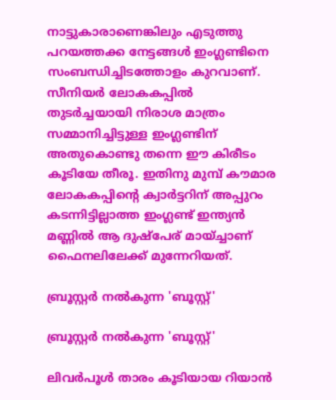നാട്ടുകാരാണെങ്കിലും എടുത്തു പറയത്തക്ക നേട്ടങ്ങള്‍ ഇംഗ്ലണ്ടിനെ സംബന്ധിച്ചിടത്തോളം കുറവാണ്. സീനിയര്‍ ലോകകപ്പില്‍ തുടര്‍ച്ചയായി നിരാശ മാത്രം സമ്മാനിച്ചിട്ടുള്ള ഇംഗ്ലണ്ടിന് അതുകൊണ്ടു തന്നെ ഈ കിരീടം കൂടിയേ തീരൂ. ഇതിനു മുമ്പ് കൗമാര ലോകകപ്പിന്റെ ക്വാര്‍ട്ടറിന് അപ്പുറം കടന്നിട്ടില്ലാത്ത ഇംഗ്ലണ്ട് ഇന്ത്യന്‍ മണ്ണില്‍ ആ ദുഷ്‌പേര് മായ്ച്ചാണ് ഫൈനലിലേക്ക് മുന്നേറിയത്.

ബ്രൂസ്റ്റര്‍ നല്‍കുന്ന 'ബൂസ്റ്റ്'

ബ്രൂസ്റ്റര്‍ നല്‍കുന്ന 'ബൂസ്റ്റ്'

ലിവര്‍പൂള്‍ താരം കൂടിയായ റിയാന്‍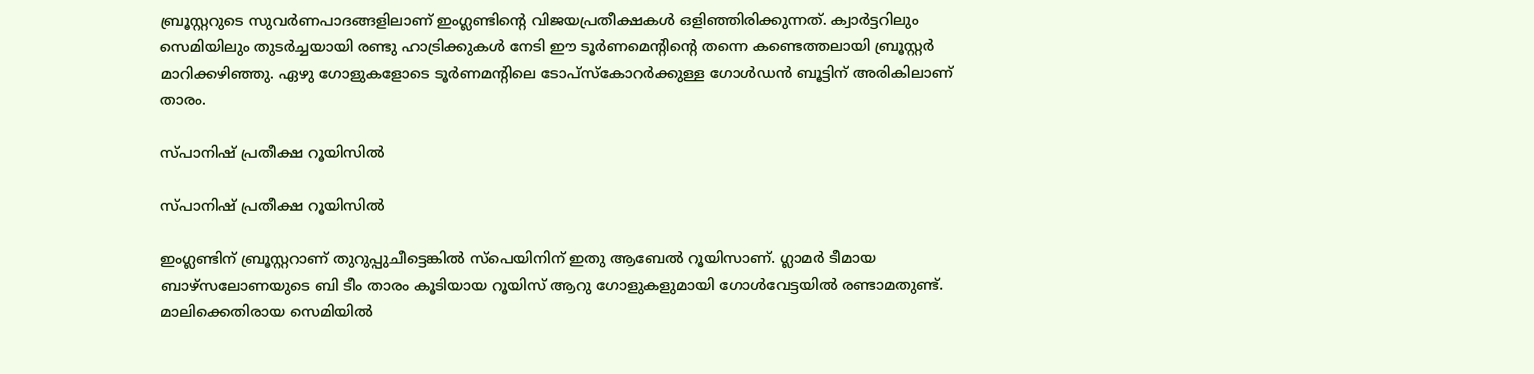ബ്രൂസ്റ്ററുടെ സുവര്‍ണപാദങ്ങളിലാണ് ഇംഗ്ലണ്ടിന്റെ വിജയപ്രതീക്ഷകള്‍ ഒളിഞ്ഞിരിക്കുന്നത്. ക്വാര്‍ട്ടറിലും സെമിയിലും തുടര്‍ച്ചയായി രണ്ടു ഹാട്രിക്കുകള്‍ നേടി ഈ ടൂര്‍ണമെന്റിന്റെ തന്നെ കണ്ടെത്തലായി ബ്രൂസ്റ്റര്‍ മാറിക്കഴിഞ്ഞു. ഏഴു ഗോളുകളോടെ ടൂര്‍ണമന്റിലെ ടോപ്‌സ്‌കോറര്‍ക്കുള്ള ഗോള്‍ഡന്‍ ബൂട്ടിന് അരികിലാണ് താരം.

സ്പാനിഷ് പ്രതീക്ഷ റൂയിസില്‍

സ്പാനിഷ് പ്രതീക്ഷ റൂയിസില്‍

ഇംഗ്ലണ്ടിന് ബ്രൂസ്റ്ററാണ് തുറുപ്പുചീട്ടെങ്കില്‍ സ്‌പെയിനിന് ഇതു ആബേല്‍ റൂയിസാണ്. ഗ്ലാമര്‍ ടീമായ ബാഴ്‌സലോണയുടെ ബി ടീം താരം കൂടിയായ റൂയിസ് ആറു ഗോളുകളുമായി ഗോള്‍വേട്ടയില്‍ രണ്ടാമതുണ്ട്. മാലിക്കെതിരായ സെമിയില്‍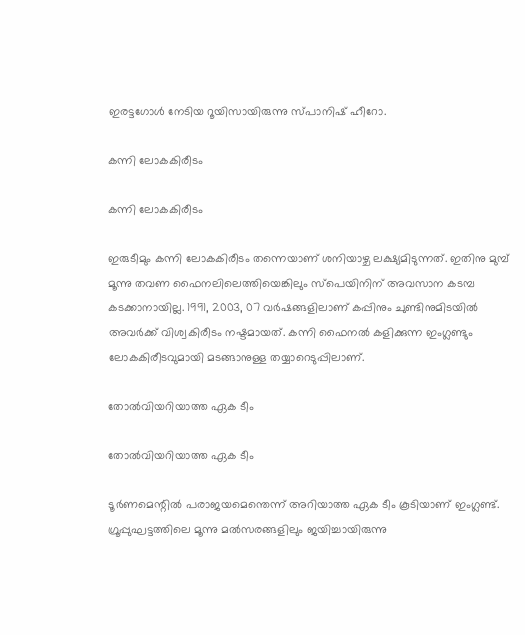ഇരട്ടഗോള്‍ നേടിയ റൂയിസായിരുന്നു സ്പാനിഷ് ഹീറോ.

കന്നി ലോകകിരീടം

കന്നി ലോകകിരീടം

ഇരുടീമും കന്നി ലോകകിരീടം തന്നെയാണ് ശനിയാഴ്ച ലക്ഷ്യമിടുന്നത്. ഇതിനു മുമ്പ് മൂന്നു തവണ ഫൈനലിലെത്തിയെങ്കിലും സ്‌പെയിനിന് അവസാന കടമ്പ കടക്കാനായില്ല. 1991, 2003, 07 വര്‍ഷങ്ങളിലാണ്‌ കപ്പിനും ചുണ്ടിനുമിടയില്‍ അവര്‍ക്ക് വിശ്വകിരീടം നഷ്ടമായത്. കന്നി ഫൈനല്‍ കളിക്കുന്ന ഇംഗ്ലണ്ടും ലോകകിരീടവുമായി മടങ്ങാനുള്ള തയ്യാറെടുപ്പിലാണ്.

തോല്‍വിയറിയാത്ത ഏക ടീം

തോല്‍വിയറിയാത്ത ഏക ടീം

ടൂര്‍ണമെന്റില്‍ പരാജയമെന്തെന്ന് അറിയാത്ത ഏക ടീം കൂടിയാണ് ഇംഗ്ലണ്ട്. ഗ്രൂപ്പുഘട്ടത്തിലെ മൂന്നു മല്‍സരങ്ങളിലും ജയിച്ചായിരുന്നു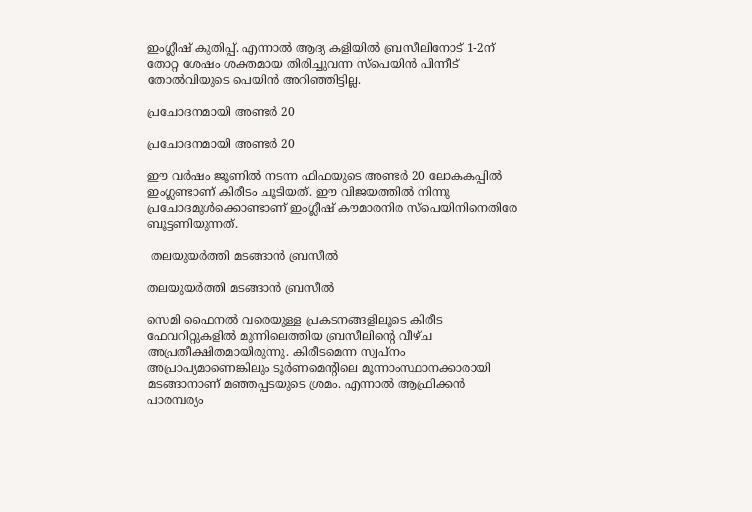ഇംഗ്ലീഷ് കുതിപ്പ്. എന്നാല്‍ ആദ്യ കളിയില്‍ ബ്രസീലിനോട് 1-2ന് തോറ്റ ശേഷം ശക്തമായ തിരിച്ചുവന്ന സ്‌പെയിന്‍ പിന്നീട് തോല്‍വിയുടെ പെയിന്‍ അറിഞ്ഞിട്ടില്ല.

പ്രചോദനമായി അണ്ടര്‍ 20

പ്രചോദനമായി അണ്ടര്‍ 20

ഈ വര്‍ഷം ജൂണില്‍ നടന്ന ഫിഫയുടെ അണ്ടര്‍ 20 ലോകകപ്പില്‍ ഇംഗ്ലണ്ടാണ് കിരീടം ചൂടിയത്. ഈ വിജയത്തില്‍ നിന്നു പ്രചോദമുള്‍ക്കൊണ്ടാണ് ഇംഗ്ലീഷ് കൗമാരനിര സ്‌പെയിനിനെതിരേ ബൂട്ടണിയുന്നത്.

 തലയുയര്‍ത്തി മടങ്ങാന്‍ ബ്രസീല്‍

തലയുയര്‍ത്തി മടങ്ങാന്‍ ബ്രസീല്‍

സെമി ഫൈനല്‍ വരെയുള്ള പ്രകടനങ്ങളിലൂടെ കിരീട ഫേവറിറ്റുകളില്‍ മുന്നിലെത്തിയ ബ്രസീലിന്റെ വീഴ്ച അപ്രതീക്ഷിതമായിരുന്നു. കിരീടമെന്ന സ്വപ്‌നം അപ്രാപ്യമാണെങ്കിലും ടൂര്‍ണമെന്റിലെ മൂന്നാംസ്ഥാനക്കാരായി മടങ്ങാനാണ് മഞ്ഞപ്പടയുടെ ശ്രമം. എന്നാല്‍ ആഫ്രിക്കന്‍ പാരമ്പര്യം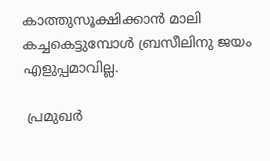കാത്തുസൂക്ഷിക്കാന്‍ മാലി കച്ചകെട്ടുമ്പോള്‍ ബ്രസീലിനു ജയം എളുപ്പമാവില്ല.

 പ്രമുഖര്‍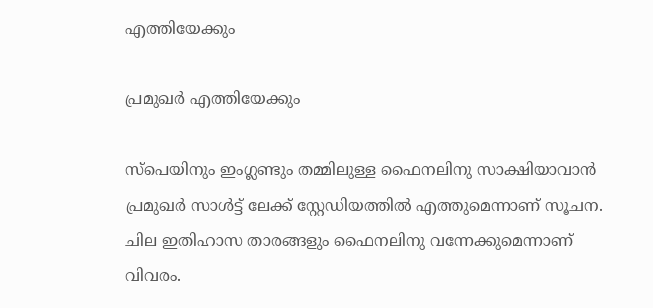എത്തിയേക്കും

പ്രമുഖര്‍ എത്തിയേക്കും

സ്‌പെയിനും ഇംഗ്ലണ്ടും തമ്മിലുള്ള ഫൈനലിനു സാക്ഷിയാവാന്‍ പ്രമുഖര്‍ സാള്‍ട്ട് ലേക്ക് സ്റ്റേഡിയത്തില്‍ എത്തുമെന്നാണ് സൂചന. ചില ഇതിഹാസ താരങ്ങളും ഫൈനലിനു വന്നേക്കുമെന്നാണ് വിവരം.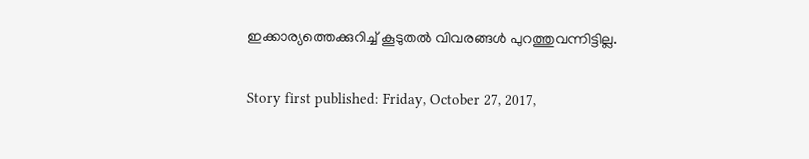ഇക്കാര്യത്തെക്കുറിച്ച് കൂടുതല്‍ വിവരങ്ങള്‍ പുറത്തുവന്നിട്ടില്ല.

Story first published: Friday, October 27, 2017,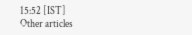15:52 [IST]
Other articles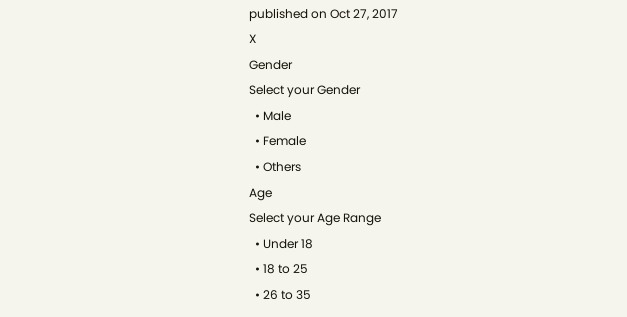published on Oct 27, 2017
X
Gender
Select your Gender
  • Male
  • Female
  • Others
Age
Select your Age Range
  • Under 18
  • 18 to 25
  • 26 to 35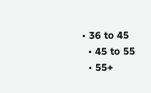• 36 to 45
  • 45 to 55
  • 55+